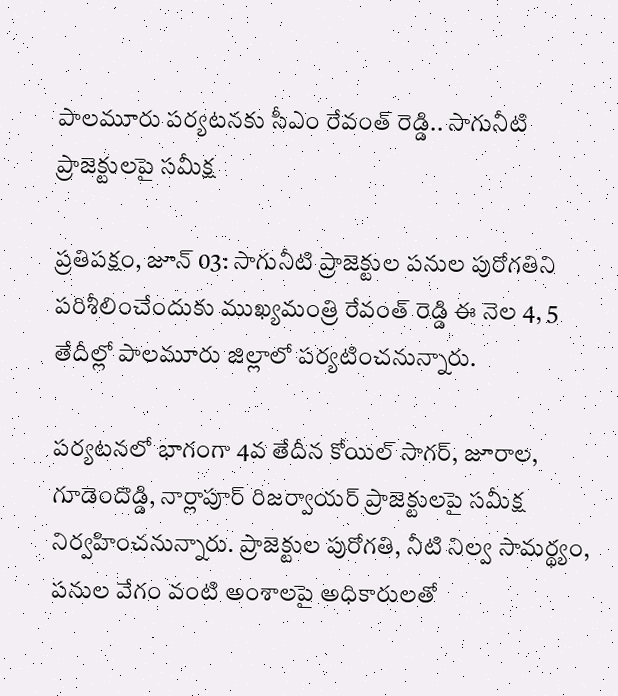పాలమూరు పర్యటనకు సీఎం రేవంత్ రెడ్డి.. సాగునీటి ప్రాజెక్టులపై సమీక్ష

ప్రతిపక్షం, జూన్ 03: సాగునీటి ప్రాజెక్టుల పనుల పురోగతిని పరిశీలించేందుకు ముఖ్యమంత్రి రేవంత్ రెడ్డి ఈ నెల 4, 5 తేదీల్లో పాలమూరు జిల్లాలో పర్యటించనున్నారు.

పర్యటనలో భాగంగా 4వ తేదీన కోయిల్ సాగర్, జూరాల, గూడెందొడ్డి, నార్లాపూర్ రిజర్వాయర్ ప్రాజెక్టులపై సమీక్ష నిర్వహించనున్నారు. ప్రాజెక్టుల పురోగతి, నీటి నిల్వ సామర్థ్యం, పనుల వేగం వంటి అంశాలపై అధికారులతో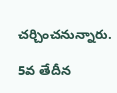చర్చించనున్నారు.

5వ తేదీన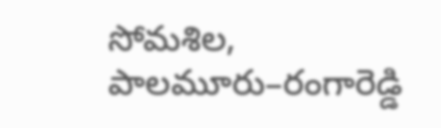సోమశిల, పాలమూరు–రంగారెడ్డి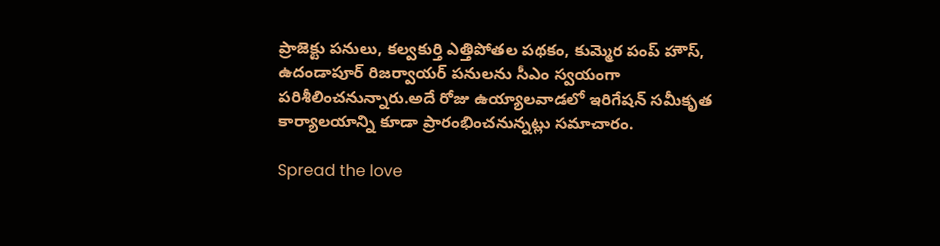ప్రాజెక్టు పనులు, కల్వకుర్తి ఎత్తిపోతల పథకం, కుమ్మెర పంప్ హౌస్, ఉదండాపూర్ రిజర్వాయర్ పనులను సీఎం స్వయంగా పరిశీలించనున్నారు.అదే రోజు ఉయ్యాలవాడలో ఇరిగేషన్ సమీకృత కార్యాలయాన్ని కూడా ప్రారంభించనున్నట్లు సమాచారం.

Spread the love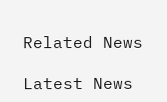Related News

Latest News